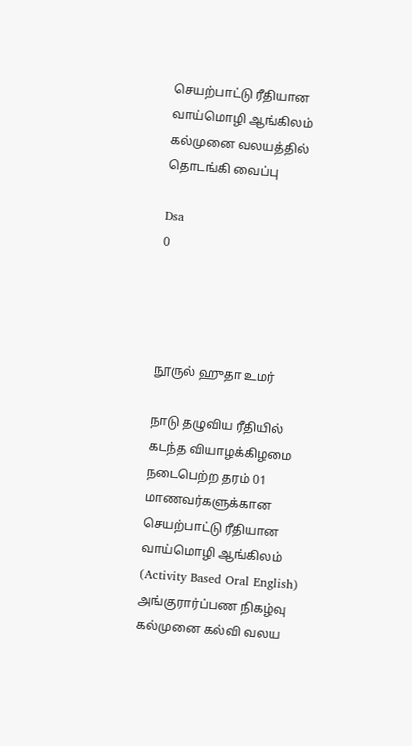செயற்பாட்டு ரீதியான வாய்மொழி ஆங்கிலம் கல்முனை வலயத்தில் தொடங்கி வைப்பு

Dsa
0




நூருல் ஹுதா உமர்

நாடு தழுவிய ரீதியில் கடந்த வியாழக்கிழமை நடைபெற்ற தரம் 01 மாணவர்களுக்கான செயற்பாட்டு ரீதியான வாய்மொழி ஆங்கிலம் (Activity Based Oral English) அங்குரார்ப்பண நிகழ்வு கல்முனை கல்வி வலய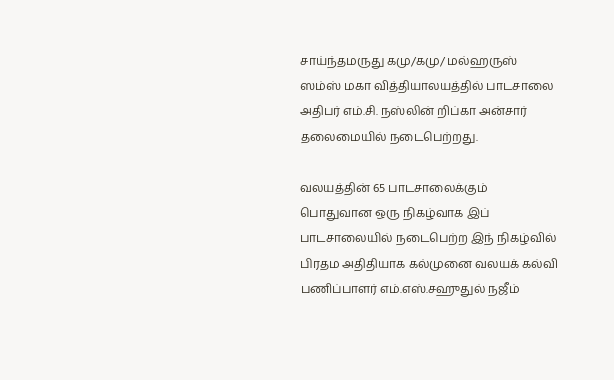சாய்ந்தமருது கமு/கமு/ மல்ஹருஸ் ஸம்ஸ் மகா வித்தியாலயத்தில் பாடசாலை அதிபர் எம்.சி. நஸ்லின் றிப்கா அன்சார்  தலைமையில் நடைபெற்றது.

வலயத்தின் 65 பாடசாலைக்கும் பொதுவான ஒரு நிகழ்வாக இப் பாடசாலையில் நடைபெற்ற இந் நிகழ்வில் பிரதம அதிதியாக கல்முனை வலயக் கல்வி பணிப்பாளர் எம்.எஸ்.சஹுதுல் நஜீம்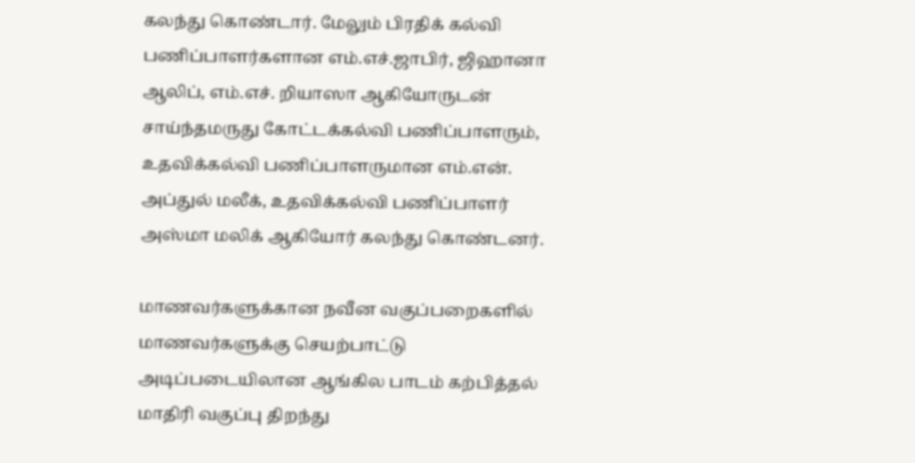கலந்து கொண்டார். மேலும் பிரதிக் கல்வி பணிப்பாளர்களான எம்.எச்.ஜாபிர், ஜிஹானா ஆலிப், எம்.எச். றியாஸா ஆகியோருடன் சாய்ந்தமருது கோட்டக்கல்வி பணிப்பாளரும், உதவிக்கல்வி பணிப்பாளருமான எம்.என். அப்துல் மலீக், உதவிக்கல்வி பணிப்பாளர் அஸ்மா மலிக் ஆகியோர் கலந்து கொண்டனர்.

மாணவர்களுக்கான நவீன வகுப்பறைகளில் மாணவர்களுக்கு செயற்பாட்டு அடிப்படையிலான ஆங்கில பாடம் கற்பித்தல் மாதிரி வகுப்பு திறந்து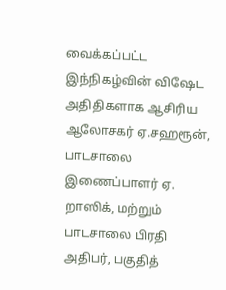வைக்கப்பட்ட இந்நிகழ்வின் விஷேட அதிதிகளாக ஆசிரிய ஆலோசகர் ஏ.சஹரூன்,  பாடசாலை இணைப்பாளர் ஏ. றாஸிக், மற்றும் பாடசாலை பிரதி அதிபர், பகுதித்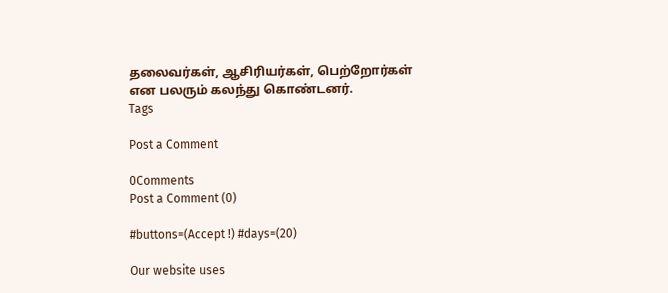தலைவர்கள், ஆசிரியர்கள், பெற்றோர்கள் என பலரும் கலந்து கொண்டனர்.
Tags

Post a Comment

0Comments
Post a Comment (0)

#buttons=(Accept !) #days=(20)

Our website uses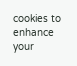cookies to enhance your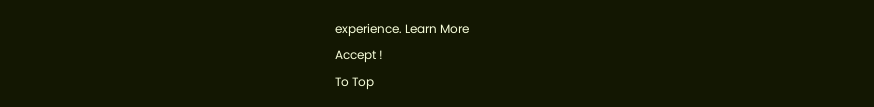experience. Learn More
Accept !
To Top